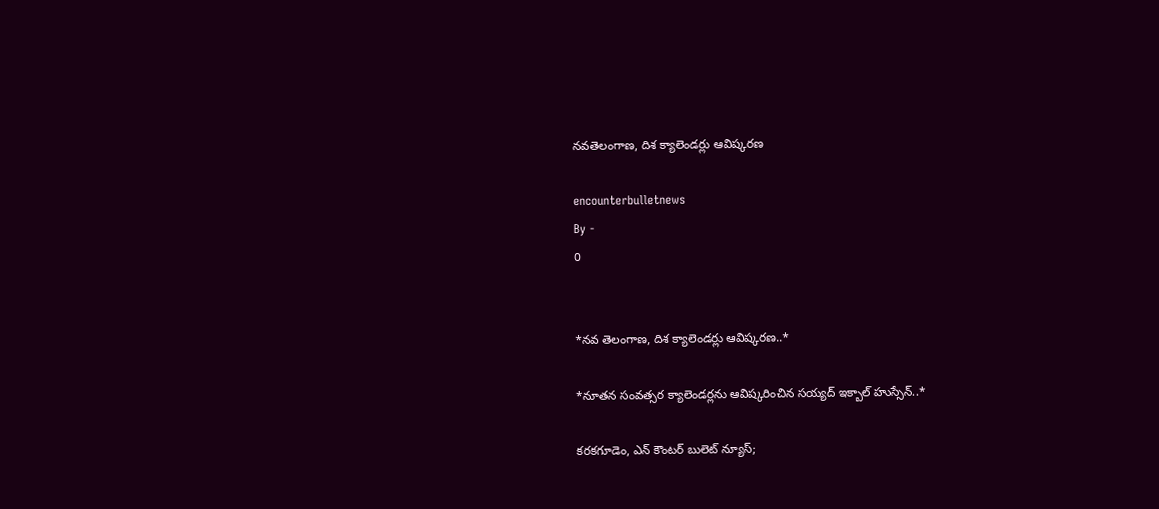నవతెలంగాణ, దిశ క్యాలెండర్లు ఆవిష్కరణ

encounterbulletnews
By -
0


*నవ తెలంగాణ, దిశ క్యాలెండర్లు ఆవిష్కరణ..*

*నూతన సంవత్సర క్యాలెండర్లను ఆవిష్కరించిన సయ్యద్ ఇక్బాల్ హుస్సేన్..*

కరకగూడెం, ఎన్ కౌంటర్ బులెట్ న్యూస్;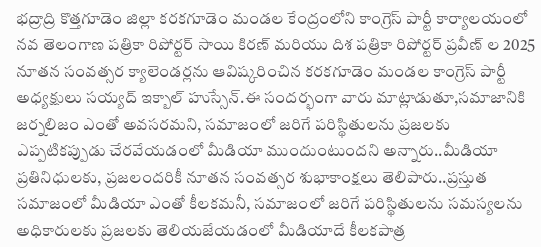భద్రాద్రి కొత్తగూడెం జిల్లా కరకగూడెం మండల కేంద్రంలోని కాంగ్రెస్ పార్టీ కార్యాలయంలో నవ తెలంగాణ పత్రికా రిపోర్టర్ సాయి కిరణ్ మరియు దిశ పత్రికా రిపోర్టర్ ప్రవీణ్ ల 2025 నూతన సంవత్సర క్యాలెండర్లను ఆవిష్కరించిన కరకగూడెం మండల కాంగ్రెస్ పార్టీ అధ్యక్షులు సయ్యద్ ఇక్బాల్ హుస్సేన్.ఈ సందర్భంగా వారు మాట్లాడుతూ,సమాజానికి జర్నలిజం ఎంతో అవసరమని, సమాజంలో జరిగే పరిస్థితులను ప్రజలకు ఎప్పటికప్పుడు చేరవేయడంలో మీడియా ముందుంటుందని అన్నారు..మీడియా ప్రతినిధులకు, ప్రజలందరికీ నూతన సంవత్సర శుభాకాంక్షలు తెలిపారు..ప్రస్తుత సమాజంలో మీడియా ఎంతో కీలకమనీ, సమాజంలో జరిగే పరిస్థితులను సమస్యలను అధికారులకు ప్రజలకు తెలియజేయడంలో మీడియాదే కీలకపాత్ర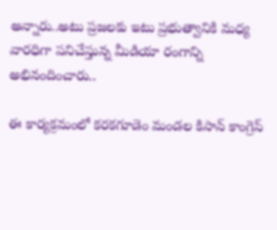అన్నారు..అటు ప్రజలకు ఇటు ప్రభుత్వానికి మధ్య వారధిగా పనిచేస్తున్న మీడియా రంగాన్ని అభినందించారు..

ఈ కార్యక్రమంలో కరకగూడెం మండల కిసాన్ కాంగ్రెస్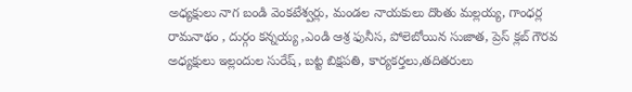అధ్యక్షులు నాగ బండి వెంకటేశ్వర్లు, మండల నాయకులు దొంతు మల్లయ్య, గాంధర్ల రామనాథం , దుర్గం కన్నయ్య ,ఎండి ఆశ్ర ఫునీస, పోలెబోయిన సుజాత, ప్రెస్ క్లబ్ గౌరవ అధ్యక్షులు ఇల్లందుల సురేష్, బట్ట బిక్షపతి, కార్యకర్తలు,తదితరులు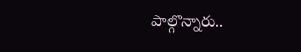పాల్గొన్నారు..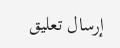إرسال تعليق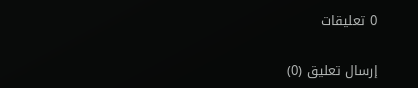0 تعليقات

إرسال تعليق (0)